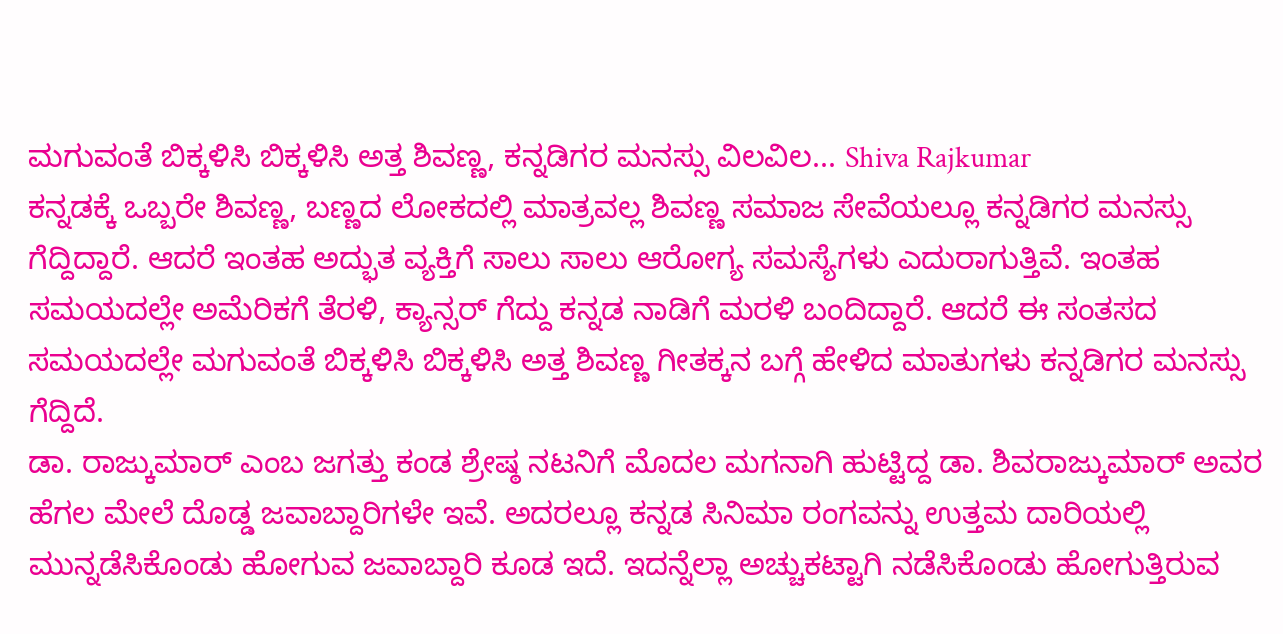ಮಗುವಂತೆ ಬಿಕ್ಕಳಿಸಿ ಬಿಕ್ಕಳಿಸಿ ಅತ್ತ ಶಿವಣ್ಣ, ಕನ್ನಡಿಗರ ಮನಸ್ಸು ವಿಲವಿಲ... Shiva Rajkumar
ಕನ್ನಡಕ್ಕೆ ಒಬ್ಬರೇ ಶಿವಣ್ಣ, ಬಣ್ಣದ ಲೋಕದಲ್ಲಿ ಮಾತ್ರವಲ್ಲ ಶಿವಣ್ಣ ಸಮಾಜ ಸೇವೆಯಲ್ಲೂ ಕನ್ನಡಿಗರ ಮನಸ್ಸು ಗೆದ್ದಿದ್ದಾರೆ. ಆದರೆ ಇಂತಹ ಅದ್ಭುತ ವ್ಯಕ್ತಿಗೆ ಸಾಲು ಸಾಲು ಆರೋಗ್ಯ ಸಮಸ್ಯೆಗಳು ಎದುರಾಗುತ್ತಿವೆ. ಇಂತಹ ಸಮಯದಲ್ಲೇ ಅಮೆರಿಕಗೆ ತೆರಳಿ, ಕ್ಯಾನ್ಸರ್ ಗೆದ್ದು ಕನ್ನಡ ನಾಡಿಗೆ ಮರಳಿ ಬಂದಿದ್ದಾರೆ. ಆದರೆ ಈ ಸಂತಸದ ಸಮಯದಲ್ಲೇ ಮಗುವಂತೆ ಬಿಕ್ಕಳಿಸಿ ಬಿಕ್ಕಳಿಸಿ ಅತ್ತ ಶಿವಣ್ಣ ಗೀತಕ್ಕನ ಬಗ್ಗೆ ಹೇಳಿದ ಮಾತುಗಳು ಕನ್ನಡಿಗರ ಮನಸ್ಸು ಗೆದ್ದಿದೆ.
ಡಾ. ರಾಜ್ಕುಮಾರ್ ಎಂಬ ಜಗತ್ತು ಕಂಡ ಶ್ರೇಷ್ಠ ನಟನಿಗೆ ಮೊದಲ ಮಗನಾಗಿ ಹುಟ್ಟಿದ್ದ ಡಾ. ಶಿವರಾಜ್ಕುಮಾರ್ ಅವರ ಹೆಗಲ ಮೇಲೆ ದೊಡ್ಡ ಜವಾಬ್ದಾರಿಗಳೇ ಇವೆ. ಅದರಲ್ಲೂ ಕನ್ನಡ ಸಿನಿಮಾ ರಂಗವನ್ನು ಉತ್ತಮ ದಾರಿಯಲ್ಲಿ ಮುನ್ನಡೆಸಿಕೊಂಡು ಹೋಗುವ ಜವಾಬ್ದಾರಿ ಕೂಡ ಇದೆ. ಇದನ್ನೆಲ್ಲಾ ಅಚ್ಚುಕಟ್ಟಾಗಿ ನಡೆಸಿಕೊಂಡು ಹೋಗುತ್ತಿರುವ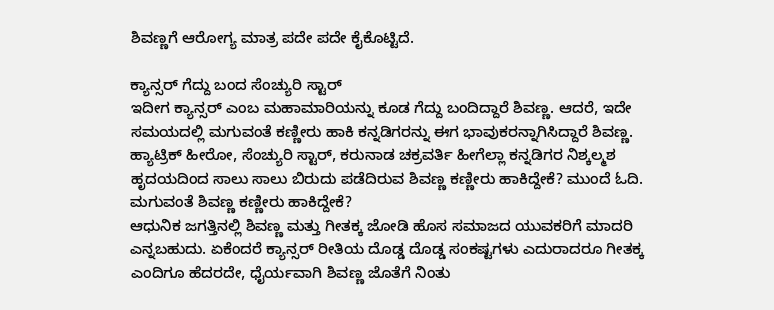ಶಿವಣ್ಣಗೆ ಆರೋಗ್ಯ ಮಾತ್ರ ಪದೇ ಪದೇ ಕೈಕೊಟ್ಟಿದೆ.

ಕ್ಯಾನ್ಸರ್ ಗೆದ್ದು ಬಂದ ಸೆಂಚ್ಯುರಿ ಸ್ಟಾರ್
ಇದೀಗ ಕ್ಯಾನ್ಸರ್ ಎಂಬ ಮಹಾಮಾರಿಯನ್ನು ಕೂಡ ಗೆದ್ದು ಬಂದಿದ್ದಾರೆ ಶಿವಣ್ಣ. ಆದರೆ, ಇದೇ ಸಮಯದಲ್ಲಿ ಮಗುವಂತೆ ಕಣ್ಣೀರು ಹಾಕಿ ಕನ್ನಡಿಗರನ್ನು ಈಗ ಭಾವುಕರನ್ನಾಗಿಸಿದ್ದಾರೆ ಶಿವಣ್ಣ. ಹ್ಯಾಟ್ರಿಕ್ ಹೀರೋ, ಸೆಂಚ್ಯುರಿ ಸ್ಟಾರ್, ಕರುನಾಡ ಚಕ್ರವರ್ತಿ ಹೀಗೆಲ್ಲಾ ಕನ್ನಡಿಗರ ನಿಶ್ಕಲ್ಮಶ ಹೃದಯದಿಂದ ಸಾಲು ಸಾಲು ಬಿರುದು ಪಡೆದಿರುವ ಶಿವಣ್ಣ ಕಣ್ಣೀರು ಹಾಕಿದ್ದೇಕೆ? ಮುಂದೆ ಓದಿ.
ಮಗುವಂತೆ ಶಿವಣ್ಣ ಕಣ್ಣೀರು ಹಾಕಿದ್ದೇಕೆ?
ಆಧುನಿಕ ಜಗತ್ತಿನಲ್ಲಿ ಶಿವಣ್ಣ ಮತ್ತು ಗೀತಕ್ಕ ಜೋಡಿ ಹೊಸ ಸಮಾಜದ ಯುವಕರಿಗೆ ಮಾದರಿ ಎನ್ನಬಹುದು. ಏಕೆಂದರೆ ಕ್ಯಾನ್ಸರ್ ರೀತಿಯ ದೊಡ್ಡ ದೊಡ್ಡ ಸಂಕಷ್ಟಗಳು ಎದುರಾದರೂ ಗೀತಕ್ಕ ಎಂದಿಗೂ ಹೆದರದೇ, ಧೈರ್ಯವಾಗಿ ಶಿವಣ್ಣ ಜೊತೆಗೆ ನಿಂತು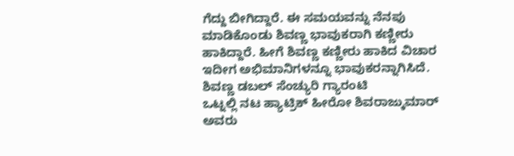ಗೆದ್ದು ಬೀಗಿದ್ದಾರೆ. ಈ ಸಮಯವನ್ನು ನೆನಪು ಮಾಡಿಕೊಂಡು ಶಿವಣ್ಣ ಭಾವುಕರಾಗಿ ಕಣ್ಣೀರು ಹಾಕಿದ್ದಾರೆ. ಹೀಗೆ ಶಿವಣ್ಣ ಕಣ್ಣೀರು ಹಾಕಿದ ವಿಚಾರ ಇದೀಗ ಅಭಿಮಾನಿಗಳನ್ನೂ ಭಾವುಕರನ್ನಾಗಿಸಿದೆ.
ಶಿವಣ್ಣ ಡಬಲ್ ಸೆಂಚ್ಯುರಿ ಗ್ಯಾರಂಟಿ
ಒಟ್ನಲ್ಲಿ ನಟ ಹ್ಯಾಟ್ರಿಕ್ ಹೀರೋ ಶಿವರಾಜ್ಕುಮಾರ್ ಅವರು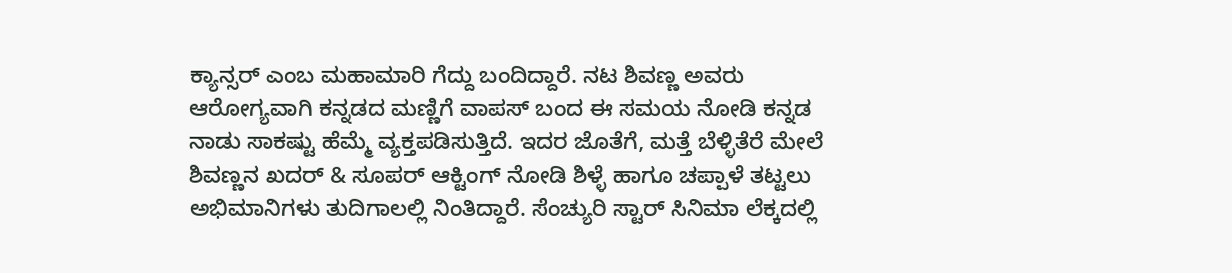ಕ್ಯಾನ್ಸರ್ ಎಂಬ ಮಹಾಮಾರಿ ಗೆದ್ದು ಬಂದಿದ್ದಾರೆ. ನಟ ಶಿವಣ್ಣ ಅವರು ಆರೋಗ್ಯವಾಗಿ ಕನ್ನಡದ ಮಣ್ಣಿಗೆ ವಾಪಸ್ ಬಂದ ಈ ಸಮಯ ನೋಡಿ ಕನ್ನಡ ನಾಡು ಸಾಕಷ್ಟು ಹೆಮ್ಮೆ ವ್ಯಕ್ತಪಡಿಸುತ್ತಿದೆ. ಇದರ ಜೊತೆಗೆ, ಮತ್ತೆ ಬೆಳ್ಳಿತೆರೆ ಮೇಲೆ ಶಿವಣ್ಣನ ಖದರ್ & ಸೂಪರ್ ಆಕ್ಟಿಂಗ್ ನೋಡಿ ಶಿಳ್ಳೆ ಹಾಗೂ ಚಪ್ಪಾಳೆ ತಟ್ಟಲು ಅಭಿಮಾನಿಗಳು ತುದಿಗಾಲಲ್ಲಿ ನಿಂತಿದ್ದಾರೆ. ಸೆಂಚ್ಯುರಿ ಸ್ಟಾರ್ ಸಿನಿಮಾ ಲೆಕ್ಕದಲ್ಲಿ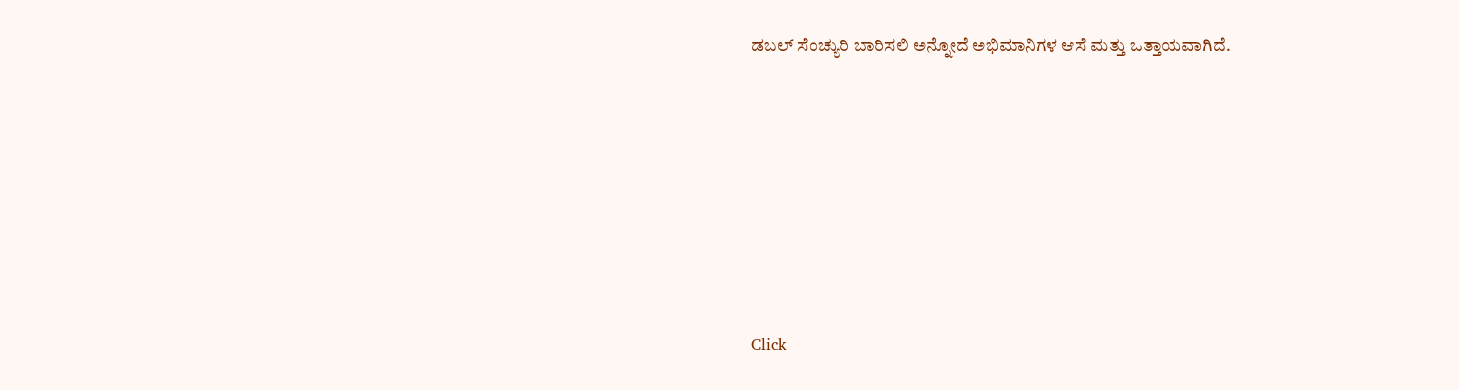ಡಬಲ್ ಸೆಂಚ್ಯುರಿ ಬಾರಿಸಲಿ ಅನ್ನೋದೆ ಅಭಿಮಾನಿಗಳ ಆಸೆ ಮತ್ತು ಒತ್ತಾಯವಾಗಿದೆ.












Click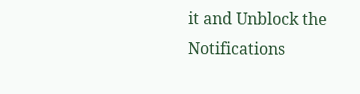it and Unblock the Notifications